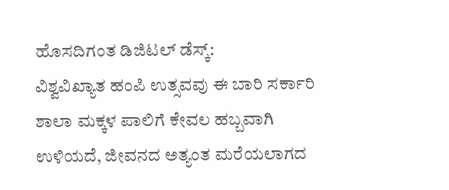ಹೊಸದಿಗಂತ ಡಿಜಿಟಲ್ ಡೆಸ್ಕ್:
ವಿಶ್ವವಿಖ್ಯಾತ ಹಂಪಿ ಉತ್ಸವವು ಈ ಬಾರಿ ಸರ್ಕಾರಿ ಶಾಲಾ ಮಕ್ಕಳ ಪಾಲಿಗೆ ಕೇವಲ ಹಬ್ಬವಾಗಿ ಉಳಿಯದೆ, ಜೀವನದ ಅತ್ಯಂತ ಮರೆಯಲಾಗದ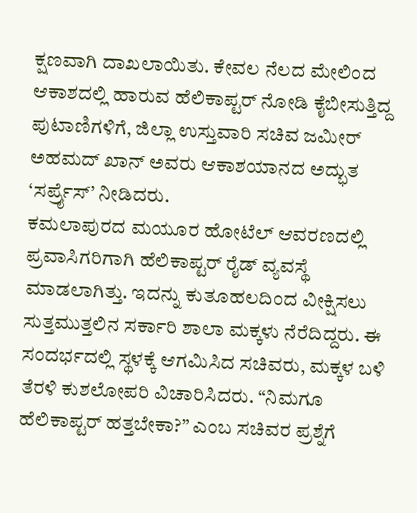ಕ್ಷಣವಾಗಿ ದಾಖಲಾಯಿತು. ಕೇವಲ ನೆಲದ ಮೇಲಿಂದ ಆಕಾಶದಲ್ಲಿ ಹಾರುವ ಹೆಲಿಕಾಪ್ಟರ್ ನೋಡಿ ಕೈಬೀಸುತ್ತಿದ್ದ ಪುಟಾಣಿಗಳಿಗೆ, ಜಿಲ್ಲಾ ಉಸ್ತುವಾರಿ ಸಚಿವ ಜಮೀರ್ ಅಹಮದ್ ಖಾನ್ ಅವರು ಆಕಾಶಯಾನದ ಅದ್ಭುತ ‘ಸರ್ಪ್ರೈಸ್’ ನೀಡಿದರು.
ಕಮಲಾಪುರದ ಮಯೂರ ಹೋಟೆಲ್ ಆವರಣದಲ್ಲಿ ಪ್ರವಾಸಿಗರಿಗಾಗಿ ಹೆಲಿಕಾಪ್ಟರ್ ರೈಡ್ ವ್ಯವಸ್ಥೆ ಮಾಡಲಾಗಿತ್ತು. ಇದನ್ನು ಕುತೂಹಲದಿಂದ ವೀಕ್ಷಿಸಲು ಸುತ್ತಮುತ್ತಲಿನ ಸರ್ಕಾರಿ ಶಾಲಾ ಮಕ್ಕಳು ನೆರೆದಿದ್ದರು. ಈ ಸಂದರ್ಭದಲ್ಲಿ ಸ್ಥಳಕ್ಕೆ ಆಗಮಿಸಿದ ಸಚಿವರು, ಮಕ್ಕಳ ಬಳಿ ತೆರಳಿ ಕುಶಲೋಪರಿ ವಿಚಾರಿಸಿದರು. “ನಿಮಗೂ ಹೆಲಿಕಾಪ್ಟರ್ ಹತ್ತಬೇಕಾ?” ಎಂಬ ಸಚಿವರ ಪ್ರಶ್ನೆಗೆ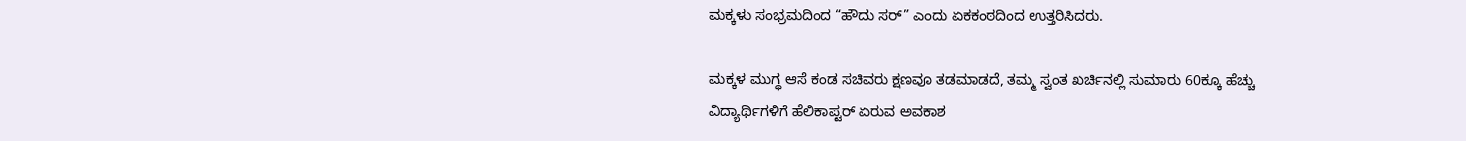ಮಕ್ಕಳು ಸಂಭ್ರಮದಿಂದ “ಹೌದು ಸರ್” ಎಂದು ಏಕಕಂಠದಿಂದ ಉತ್ತರಿಸಿದರು.

ಮಕ್ಕಳ ಮುಗ್ಧ ಆಸೆ ಕಂಡ ಸಚಿವರು ಕ್ಷಣವೂ ತಡಮಾಡದೆ, ತಮ್ಮ ಸ್ವಂತ ಖರ್ಚಿನಲ್ಲಿ ಸುಮಾರು 60ಕ್ಕೂ ಹೆಚ್ಚು ವಿದ್ಯಾರ್ಥಿಗಳಿಗೆ ಹೆಲಿಕಾಪ್ಟರ್ ಏರುವ ಅವಕಾಶ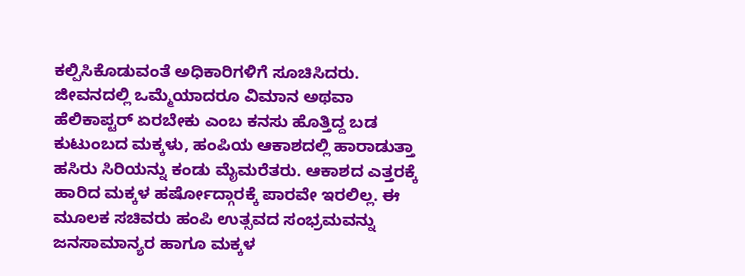ಕಲ್ಪಿಸಿಕೊಡುವಂತೆ ಅಧಿಕಾರಿಗಳಿಗೆ ಸೂಚಿಸಿದರು.
ಜೀವನದಲ್ಲಿ ಒಮ್ಮೆಯಾದರೂ ವಿಮಾನ ಅಥವಾ ಹೆಲಿಕಾಪ್ಟರ್ ಏರಬೇಕು ಎಂಬ ಕನಸು ಹೊತ್ತಿದ್ದ ಬಡ ಕುಟುಂಬದ ಮಕ್ಕಳು, ಹಂಪಿಯ ಆಕಾಶದಲ್ಲಿ ಹಾರಾಡುತ್ತಾ ಹಸಿರು ಸಿರಿಯನ್ನು ಕಂಡು ಮೈಮರೆತರು. ಆಕಾಶದ ಎತ್ತರಕ್ಕೆ ಹಾರಿದ ಮಕ್ಕಳ ಹರ್ಷೋದ್ಗಾರಕ್ಕೆ ಪಾರವೇ ಇರಲಿಲ್ಲ. ಈ ಮೂಲಕ ಸಚಿವರು ಹಂಪಿ ಉತ್ಸವದ ಸಂಭ್ರಮವನ್ನು ಜನಸಾಮಾನ್ಯರ ಹಾಗೂ ಮಕ್ಕಳ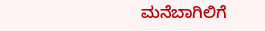ಮನೆಬಾಗಿಲಿಗೆ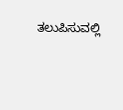ತಲುಪಿಸುವಲ್ಲಿ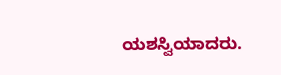ಯಶಸ್ವಿಯಾದರು.